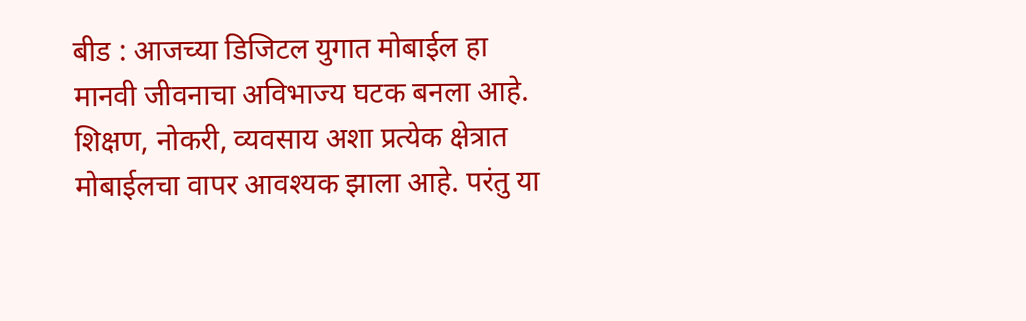बीड : आजच्या डिजिटल युगात मोबाईल हा मानवी जीवनाचा अविभाज्य घटक बनला आहे. शिक्षण, नोकरी, व्यवसाय अशा प्रत्येक क्षेत्रात मोबाईलचा वापर आवश्यक झाला आहे. परंतु या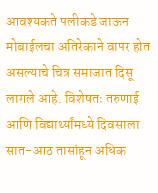आवश्यकते पलीकडे जाऊन मोबाईलचा अतिरेकाने वापर होत असल्याचे चित्र समाजात दिसू लागले आहे. विशेषतः तरुणाई आणि विद्यार्थ्यांमध्ये दिवसाला सात-आठ तासांहून अधिक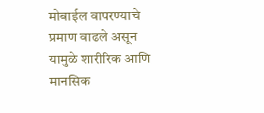मोबाईल वापरण्याचे प्रमाण वाढले असून यामुळे शारीरिक आणि मानसिक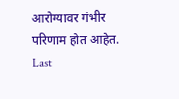आरोग्यावर गंभीर परिणाम होत आहेत.
Last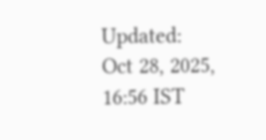Updated: Oct 28, 2025, 16:56 IST